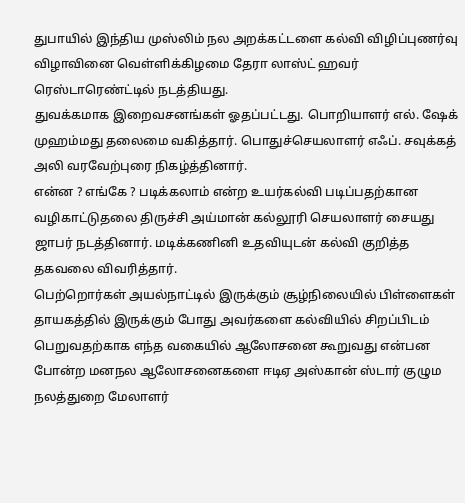துபாயில் இந்திய முஸ்லிம் நல அறக்கட்டளை கல்வி விழிப்புணர்வு விழாவினை வெள்ளிக்கிழமை தேரா லாஸ்ட் ஹவர் ரெஸ்டாரெண்ட்டில் நடத்தியது.
துவக்கமாக இறைவசனங்கள் ஓதப்பட்டது. பொறியாளர் எல். ஷேக் முஹம்மது தலைமை வகித்தார். பொதுச்செயலாளர் எஃப். சவுக்கத் அலி வரவேற்புரை நிகழ்த்தினார்.
என்ன ? எங்கே ? படிக்கலாம் என்ற உயர்கல்வி படிப்பதற்கான வழிகாட்டுதலை திருச்சி அய்மான் கல்லூரி செயலாளர் சையது ஜாபர் நடத்தினார். மடிக்கணினி உதவியுடன் கல்வி குறித்த தகவலை விவரித்தார்.
பெற்றொர்கள் அயல்நாட்டில் இருக்கும் சூழ்நிலையில் பிள்ளைகள் தாயகத்தில் இருக்கும் போது அவர்களை கல்வியில் சிறப்பிடம் பெறுவதற்காக எந்த வகையில் ஆலோசனை கூறுவது என்பன போன்ற மனநல ஆலோசனைகளை ஈடிஏ அஸ்கான் ஸ்டார் குழும நலத்துறை மேலாளர்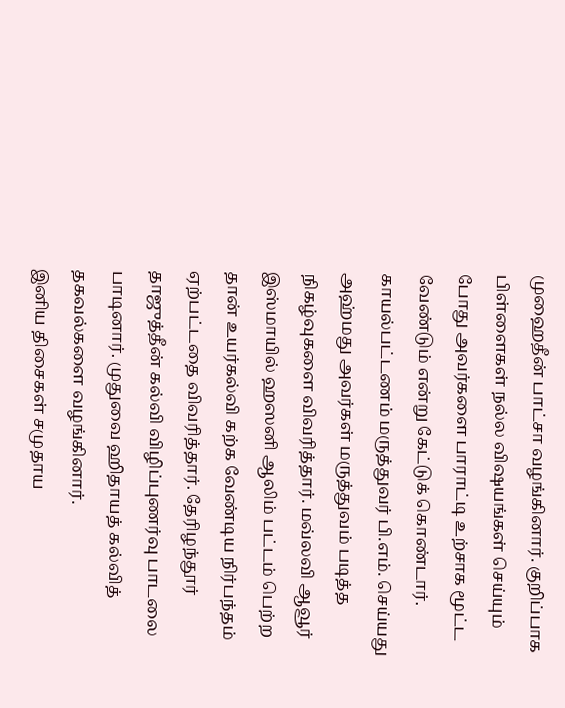முஹைதீன் பாட்சா வழங்கினார். குறிப்பாக பிள்ளைகள் நல்ல விஷயங்கள் செய்யும் போது அவர்களை பாராட்டி உற்சாக மூட்ட வேண்டும் என்று கேட்டுக் கொண்டார்.
காயல்பட்டணம் மருத்துவர் பி.எம். செய்யது அஹ்மது அவர்கள் மருத்துவம் படித்த நிகழ்வுகளை விவரித்தார். மவ்லவி ஆவூர் இஸ்மாயில் ஹஸனி ஆலிம் பட்டம் பெற்ற தான் உயர்கல்வி கற்க வேண்டிய நிர்பந்தம் ஏற்பட்டதை விவரித்தார். தேரிழந்தூர் தாஜுத்தீன் கல்வி விழிப்புணர்வு பாடலை பாடினார். முதுவை ஹிதாயத் கல்வித் தகவல்களை வழங்கினார்.
இனிய திசைகள் சமுதாய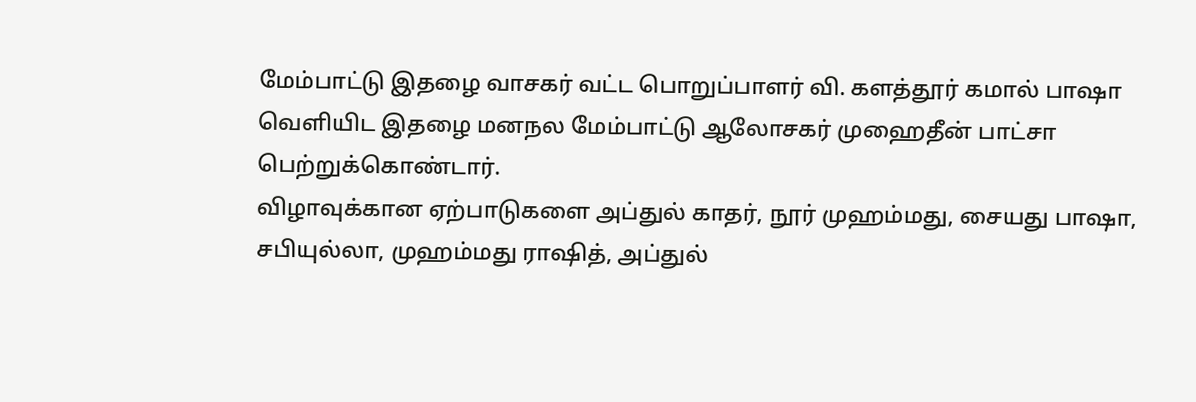மேம்பாட்டு இதழை வாசகர் வட்ட பொறுப்பாளர் வி. களத்தூர் கமால் பாஷா வெளியிட இதழை மனநல மேம்பாட்டு ஆலோசகர் முஹைதீன் பாட்சா பெற்றுக்கொண்டார்.
விழாவுக்கான ஏற்பாடுகளை அப்துல் காதர், நூர் முஹம்மது, சையது பாஷா, சபியுல்லா, முஹம்மது ராஷித், அப்துல்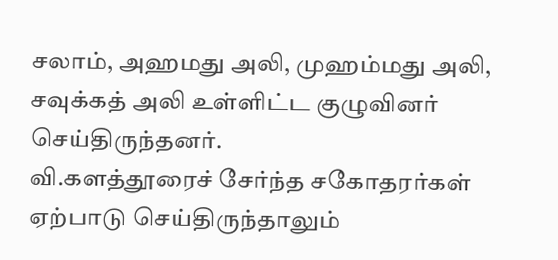சலாம், அஹமது அலி, முஹம்மது அலி, சவுக்கத் அலி உள்ளிட்ட குழுவினர் செய்திருந்தனர்.
வி.களத்தூரைச் சேர்ந்த சகோதரர்கள் ஏற்பாடு செய்திருந்தாலும்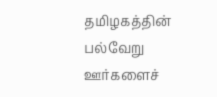தமிழகத்தின் பல்வேறு ஊர்களைச்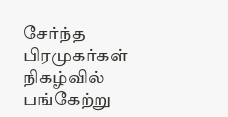சேர்ந்த பிரமுகர்கள் நிகழ்வில் பங்கேற்று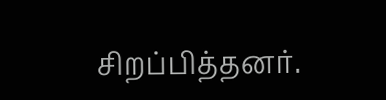சிறப்பித்தனர்.